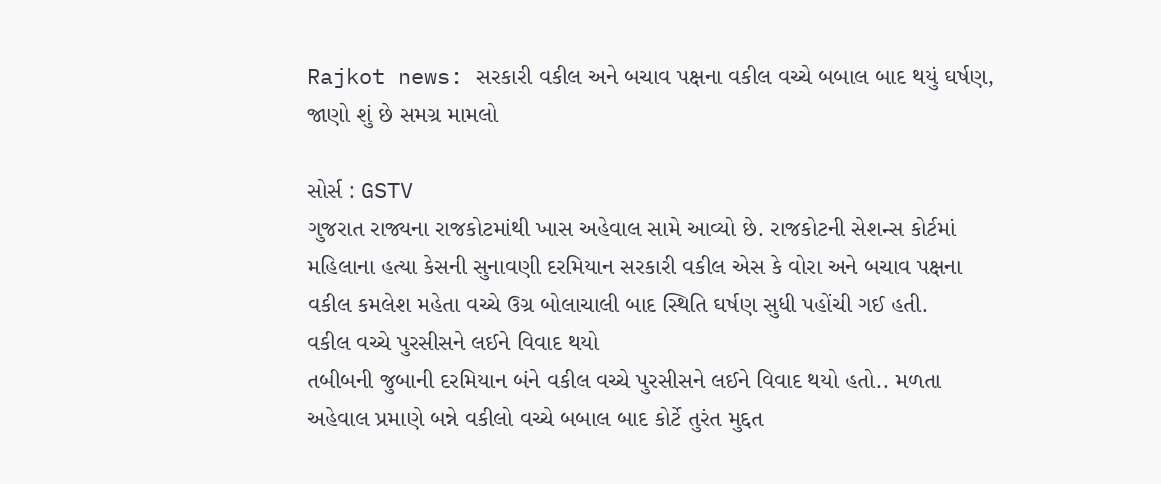Rajkot news: સરકારી વકીલ અને બચાવ પક્ષના વકીલ વચ્ચે બબાલ બાદ થયું ઘર્ષણ, જાણો શું છે સમગ્ર મામલો

સોર્સ : GSTV
ગુજરાત રાજ્યના રાજકોટમાંથી ખાસ અહેવાલ સામે આવ્યો છે. રાજકોટની સેશન્સ કોર્ટમાં મહિલાના હત્યા કેસની સુનાવણી દરમિયાન સરકારી વકીલ એસ કે વોરા અને બચાવ પક્ષના વકીલ કમલેશ મહેતા વચ્ચે ઉગ્ર બોલાચાલી બાદ સ્થિતિ ઘર્ષણ સુધી પહોંચી ગઈ હતી.
વકીલ વચ્ચે પુરસીસને લઈને વિવાદ થયો
તબીબની જુબાની દરમિયાન બંને વકીલ વચ્ચે પુરસીસને લઈને વિવાદ થયો હતો.. મળતા અહેવાલ પ્રમાણે બન્ને વકીલો વચ્ચે બબાલ બાદ કોર્ટે તુરંત મુદ્દત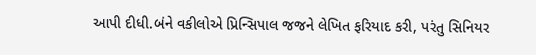આપી દીધી.બંને વકીલોએ પ્રિન્સિપાલ જજને લેખિત ફરિયાદ કરી, પરંતુ સિનિયર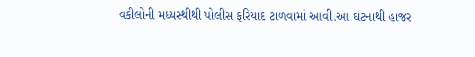વકીલોની મધ્યસ્થીથી પોલીસ ફરિયાદ ટાળવામાં આવી.આ ઘટનાથી હાજર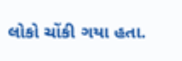લોકો ચોંકી ગયા હતા.